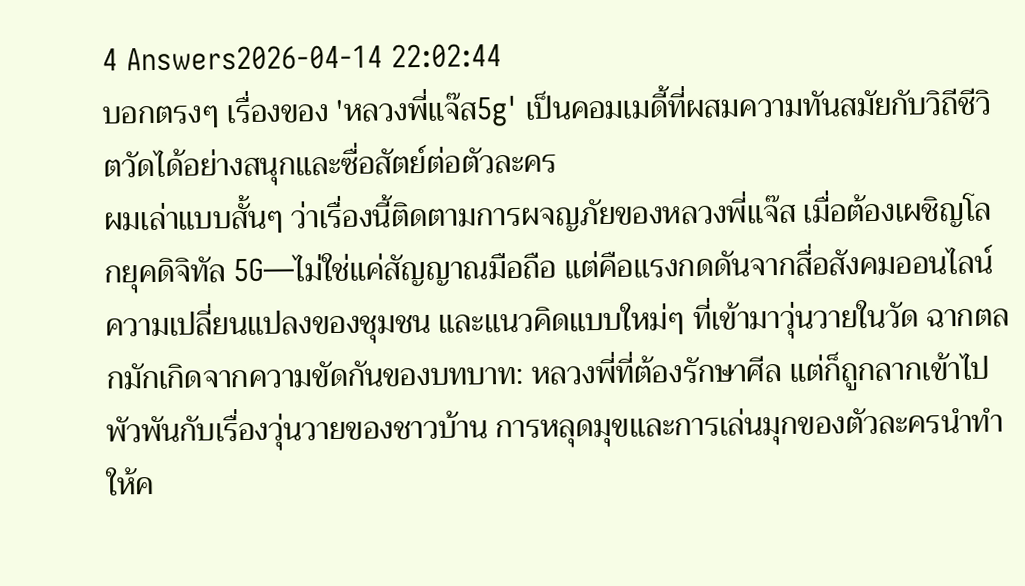4 Answers2026-04-14 22:02:44
บอกตรงๆ เรื่องของ 'หลวงพี่แจ๊ส5g' เป็นคอมเมดี้ที่ผสมความทันสมัยกับวิถีชีวิตวัดได้อย่างสนุกและซื่อสัตย์ต่อตัวละคร
ผมเล่าแบบสั้นๆ ว่าเรื่องนี้ติดตามการผจญภัยของหลวงพี่แจ๊ส เมื่อต้องเผชิญโลกยุคดิจิทัล 5G—ไม่ใช่แค่สัญญาณมือถือ แต่คือแรงกดดันจากสื่อสังคมออนไลน์ ความเปลี่ยนแปลงของชุมชน และแนวคิดแบบใหม่ๆ ที่เข้ามาวุ่นวายในวัด ฉากตลกมักเกิดจากความขัดกันของบทบาท: หลวงพี่ที่ต้องรักษาศีล แต่ก็ถูกลากเข้าไปพัวพันกับเรื่องวุ่นวายของชาวบ้าน การหลุดมุขและการเล่นมุกของตัวละครนำทำให้ค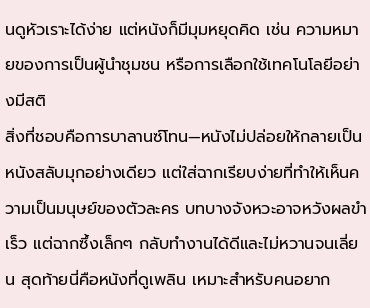นดูหัวเราะได้ง่าย แต่หนังก็มีมุมหยุดคิด เช่น ความหมายของการเป็นผู้นำชุมชน หรือการเลือกใช้เทคโนโลยีอย่างมีสติ
สิ่งที่ชอบคือการบาลานซ์โทน—หนังไม่ปล่อยให้กลายเป็นหนังสลับมุกอย่างเดียว แต่ใส่ฉากเรียบง่ายที่ทำให้เห็นความเป็นมนุษย์ของตัวละคร บทบางจังหวะอาจหวังผลขำเร็ว แต่ฉากซึ้งเล็กๆ กลับทำงานได้ดีและไม่หวานจนเลี่ยน สุดท้ายนี่คือหนังที่ดูเพลิน เหมาะสำหรับคนอยาก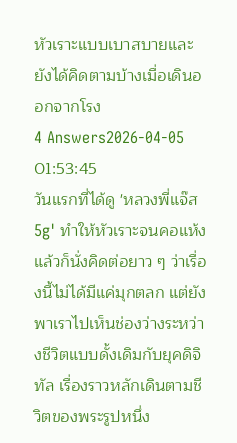หัวเราะแบบเบาสบายและยังได้คิดตามบ้างเมื่อเดินออกจากโรง
4 Answers2026-04-05 01:53:45
วันแรกที่ได้ดู 'หลวงพี่แจ๊ส 5g' ทำให้หัวเราะจนคอแห้งแล้วก็นั่งคิดต่อยาว ๆ ว่าเรื่องนี้ไม่ได้มีแค่มุกตลก แต่ยังพาเราไปเห็นช่องว่างระหว่างชีวิตแบบดั้งเดิมกับยุคดิจิทัล เรื่องราวหลักเดินตามชีวิตของพระรูปหนึ่ง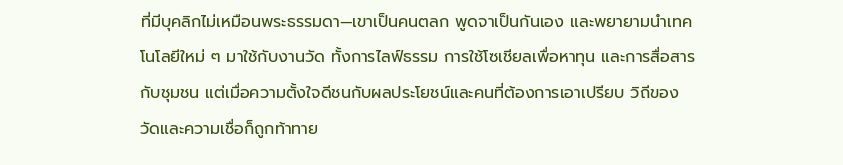ที่มีบุคลิกไม่เหมือนพระธรรมดา—เขาเป็นคนตลก พูดจาเป็นกันเอง และพยายามนำเทคโนโลยีใหม่ ๆ มาใช้กับงานวัด ทั้งการไลฟ์ธรรม การใช้โซเชียลเพื่อหาทุน และการสื่อสารกับชุมชน แต่เมื่อความตั้งใจดีชนกับผลประโยชน์และคนที่ต้องการเอาเปรียบ วิถีของวัดและความเชื่อก็ถูกท้าทาย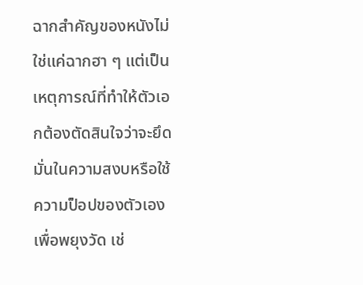ฉากสำคัญของหนังไม่ใช่แค่ฉากฮา ๆ แต่เป็นเหตุการณ์ที่ทำให้ตัวเอกต้องตัดสินใจว่าจะยึดมั่นในความสงบหรือใช้ความป็อปของตัวเองเพื่อพยุงวัด เช่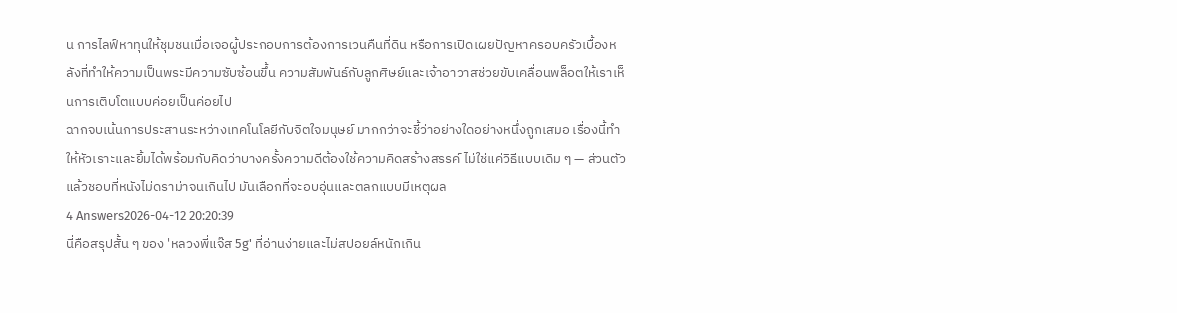น การไลฟ์หาทุนให้ชุมชนเมื่อเจอผู้ประกอบการต้องการเวนคืนที่ดิน หรือการเปิดเผยปัญหาครอบครัวเบื้องหลังที่ทำให้ความเป็นพระมีความซับซ้อนขึ้น ความสัมพันธ์กับลูกศิษย์และเจ้าอาวาสช่วยขับเคลื่อนพล็อตให้เราเห็นการเติบโตแบบค่อยเป็นค่อยไป
ฉากจบเน้นการประสานระหว่างเทคโนโลยีกับจิตใจมนุษย์ มากกว่าจะชี้ว่าอย่างใดอย่างหนึ่งถูกเสมอ เรื่องนี้ทำให้หัวเราะและยิ้มได้พร้อมกับคิดว่าบางครั้งความดีต้องใช้ความคิดสร้างสรรค์ ไม่ใช่แค่วิธีแบบเดิม ๆ — ส่วนตัวแล้วชอบที่หนังไม่ดราม่าจนเกินไป มันเลือกที่จะอบอุ่นและตลกแบบมีเหตุผล
4 Answers2026-04-12 20:20:39
นี่คือสรุปสั้น ๆ ของ 'หลวงพี่แจ๊ส 5g' ที่อ่านง่ายและไม่สปอยล์หนักเกิน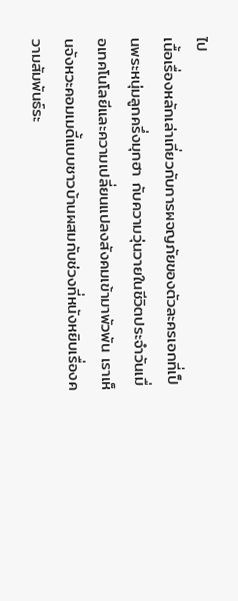ไป
เนื้อเรื่องหลักเล่าเกี่ยวกับการผจญภัยของตัวละครเอกที่เป็นพระหนุ่มลูกครึ่งมุกฮา กับความวุ่นวายในชีวิตประจำวันเมื่อเทคโนโลยีและความเปลี่ยนแปลงสังคมเข้ามาพัวพัน เราเห็นจังหวะคอมเมดี้แบบชาวบ้านผสมกับช่วงที่หนังหยิบเรื่องความสัมพันธ์ระ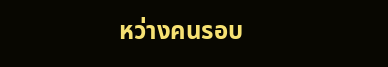หว่างคนรอบ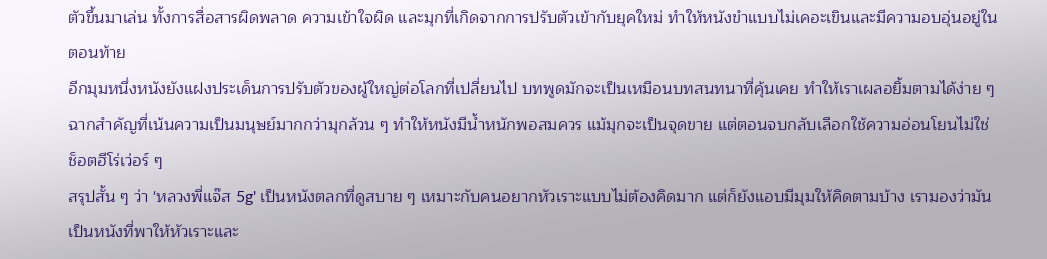ตัวขึ้นมาเล่น ทั้งการสื่อสารผิดพลาด ความเข้าใจผิด และมุกที่เกิดจากการปรับตัวเข้ากับยุคใหม่ ทำให้หนังขำแบบไม่เคอะเขินและมีความอบอุ่นอยู่ในตอนท้าย
อีกมุมหนึ่งหนังยังแฝงประเด็นการปรับตัวของผู้ใหญ่ต่อโลกที่เปลี่ยนไป บทพูดมักจะเป็นเหมือนบทสนทนาที่คุ้นเคย ทำให้เราเผลอยิ้มตามได้ง่าย ๆ ฉากสำคัญที่เน้นความเป็นมนุษย์มากกว่ามุกล้วน ๆ ทำให้หนังมีน้ำหนักพอสมควร แม้มุกจะเป็นจุดขาย แต่ตอนจบกลับเลือกใช้ความอ่อนโยนไม่ใช่ช็อตฮีโร่เว่อร์ ๆ
สรุปสั้น ๆ ว่า 'หลวงพี่แจ๊ส 5g' เป็นหนังตลกที่ดูสบาย ๆ เหมาะกับคนอยากหัวเราะแบบไม่ต้องคิดมาก แต่ก็ยังแอบมีมุมให้คิดตามบ้าง เรามองว่ามันเป็นหนังที่พาให้หัวเราะและ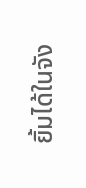ยิ้มได้ในจัง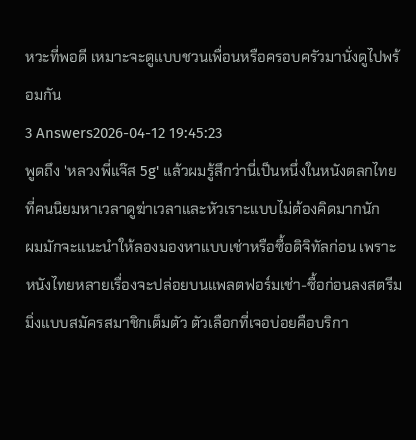หวะที่พอดี เหมาะจะดูแบบชวนเพื่อนหรือครอบครัวมานั่งดูไปพร้อมกัน
3 Answers2026-04-12 19:45:23
พูดถึง 'หลวงพี่แจ๊ส 5g' แล้วผมรู้สึกว่านี่เป็นหนึ่งในหนังตลกไทยที่คนนิยมหาเวลาดูฆ่าเวลาและหัวเราะแบบไม่ต้องคิดมากนัก
ผมมักจะแนะนำให้ลองมองหาแบบเช่าหรือซื้อดิจิทัลก่อน เพราะหนังไทยหลายเรื่องจะปล่อยบนแพลตฟอร์มเช่า-ซื้อก่อนลงสตรีมมิ่งแบบสมัครสมาชิกเต็มตัว ตัวเลือกที่เจอบ่อยคือบริกา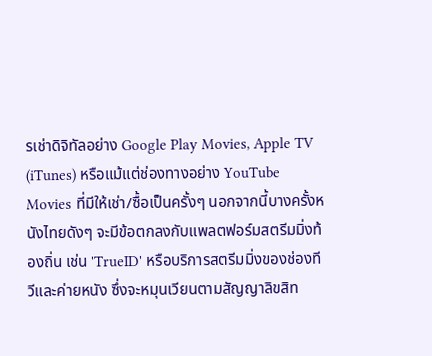รเช่าดิจิทัลอย่าง Google Play Movies, Apple TV (iTunes) หรือแม้แต่ช่องทางอย่าง YouTube Movies ที่มีให้เช่า/ซื้อเป็นครั้งๆ นอกจากนี้บางครั้งหนังไทยดังๆ จะมีข้อตกลงกับแพลตฟอร์มสตรีมมิ่งท้องถิ่น เช่น 'TrueID' หรือบริการสตรีมมิ่งของช่องทีวีและค่ายหนัง ซึ่งจะหมุนเวียนตามสัญญาลิขสิท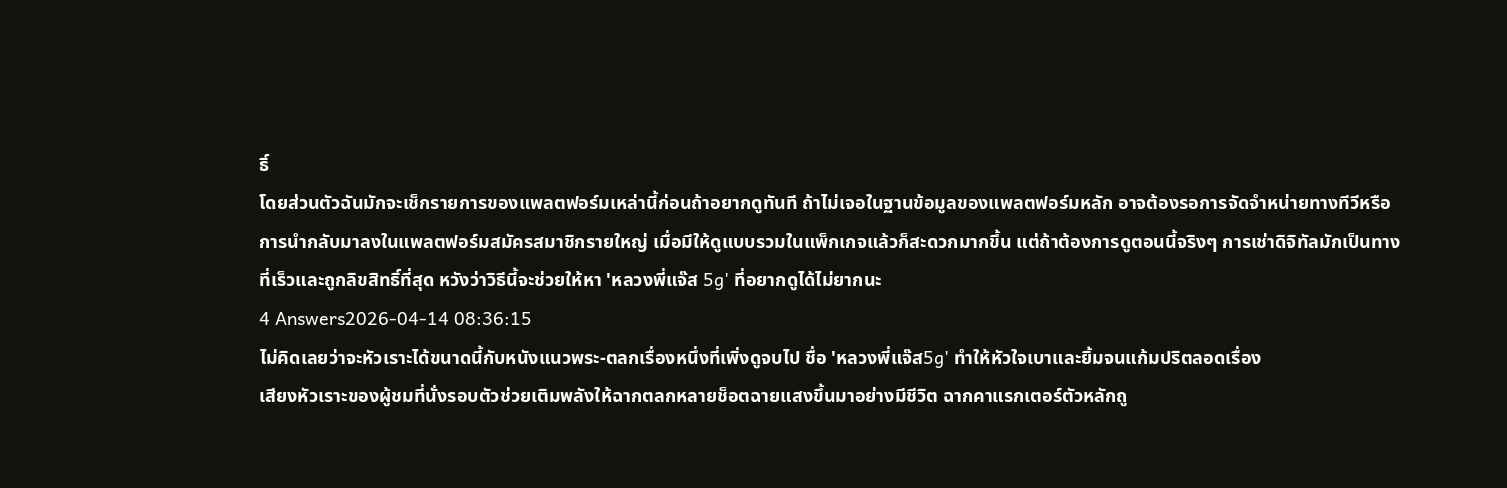ธิ์
โดยส่วนตัวฉันมักจะเช็กรายการของแพลตฟอร์มเหล่านี้ก่อนถ้าอยากดูทันที ถ้าไม่เจอในฐานข้อมูลของแพลตฟอร์มหลัก อาจต้องรอการจัดจำหน่ายทางทีวีหรือการนำกลับมาลงในแพลตฟอร์มสมัครสมาชิกรายใหญ่ เมื่อมีให้ดูแบบรวมในแพ็กเกจแล้วก็สะดวกมากขึ้น แต่ถ้าต้องการดูตอนนี้จริงๆ การเช่าดิจิทัลมักเป็นทางที่เร็วและถูกลิขสิทธิ์ที่สุด หวังว่าวิธีนี้จะช่วยให้หา 'หลวงพี่แจ๊ส 5g' ที่อยากดูได้ไม่ยากนะ
4 Answers2026-04-14 08:36:15
ไม่คิดเลยว่าจะหัวเราะได้ขนาดนี้กับหนังแนวพระ-ตลกเรื่องหนึ่งที่เพิ่งดูจบไป ชื่อ 'หลวงพี่แจ๊ส5g' ทำให้หัวใจเบาและยิ้มจนแก้มปริตลอดเรื่อง
เสียงหัวเราะของผู้ชมที่นั่งรอบตัวช่วยเติมพลังให้ฉากตลกหลายช็อตฉายแสงขึ้นมาอย่างมีชีวิต ฉากคาแรกเตอร์ตัวหลักถู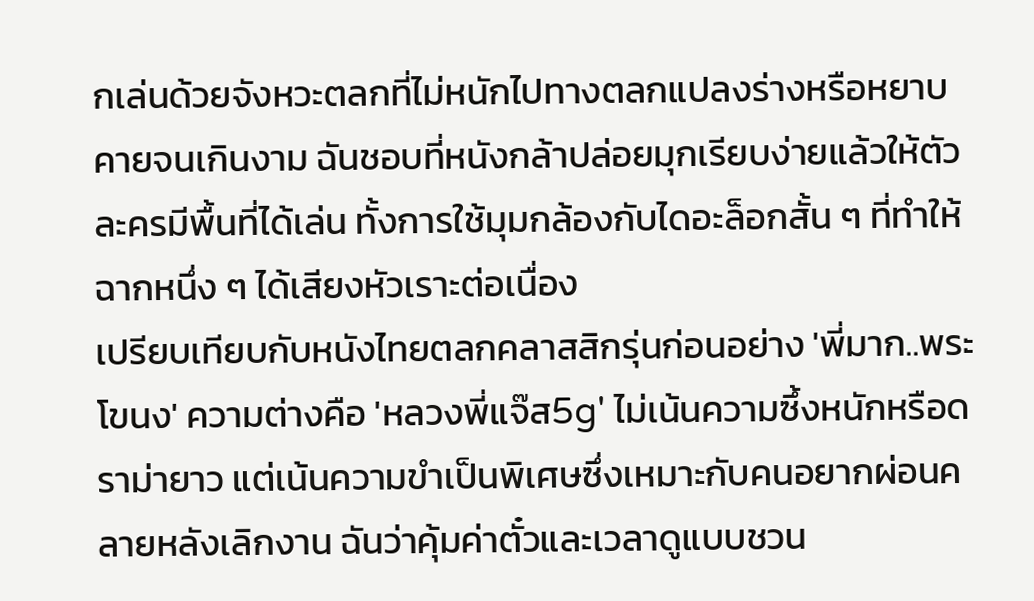กเล่นด้วยจังหวะตลกที่ไม่หนักไปทางตลกแปลงร่างหรือหยาบคายจนเกินงาม ฉันชอบที่หนังกล้าปล่อยมุกเรียบง่ายแล้วให้ตัวละครมีพื้นที่ได้เล่น ทั้งการใช้มุมกล้องกับไดอะล็อกสั้น ๆ ที่ทำให้ฉากหนึ่ง ๆ ได้เสียงหัวเราะต่อเนื่อง
เปรียบเทียบกับหนังไทยตลกคลาสสิกรุ่นก่อนอย่าง 'พี่มาก..พระโขนง' ความต่างคือ 'หลวงพี่แจ๊ส5g' ไม่เน้นความซึ้งหนักหรือดราม่ายาว แต่เน้นความขำเป็นพิเศษซึ่งเหมาะกับคนอยากผ่อนคลายหลังเลิกงาน ฉันว่าคุ้มค่าตั๋วและเวลาดูแบบชวน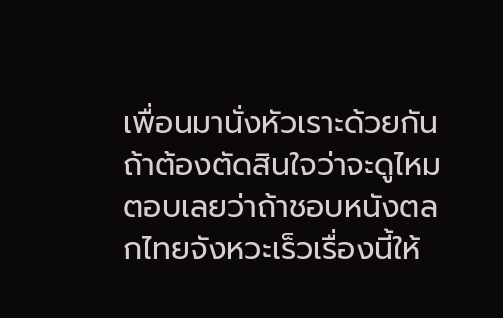เพื่อนมานั่งหัวเราะด้วยกัน ถ้าต้องตัดสินใจว่าจะดูไหม ตอบเลยว่าถ้าชอบหนังตลกไทยจังหวะเร็วเรื่องนี้ให้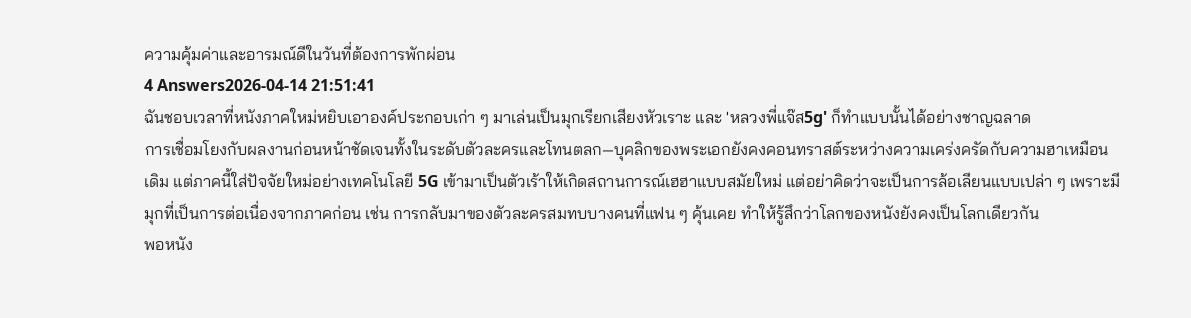ความคุ้มค่าและอารมณ์ดีในวันที่ต้องการพักผ่อน
4 Answers2026-04-14 21:51:41
ฉันชอบเวลาที่หนังภาคใหม่หยิบเอาองค์ประกอบเก่า ๆ มาเล่นเป็นมุกเรียกเสียงหัวเราะ และ 'หลวงพี่แจ๊ส5g' ก็ทำแบบนั้นได้อย่างชาญฉลาด
การเชื่อมโยงกับผลงานก่อนหน้าชัดเจนทั้งในระดับตัวละครและโทนตลก—บุคลิกของพระเอกยังคงคอนทราสต์ระหว่างความเคร่งครัดกับความฮาเหมือนเดิม แต่ภาคนี้ใส่ปัจจัยใหม่อย่างเทคโนโลยี 5G เข้ามาเป็นตัวเร้าให้เกิดสถานการณ์เฮฮาแบบสมัยใหม่ แต่อย่าคิดว่าจะเป็นการล้อเลียนแบบเปล่า ๆ เพราะมีมุกที่เป็นการต่อเนื่องจากภาคก่อน เช่น การกลับมาของตัวละครสมทบบางคนที่แฟน ๆ คุ้นเคย ทำให้รู้สึกว่าโลกของหนังยังคงเป็นโลกเดียวกัน
พอหนัง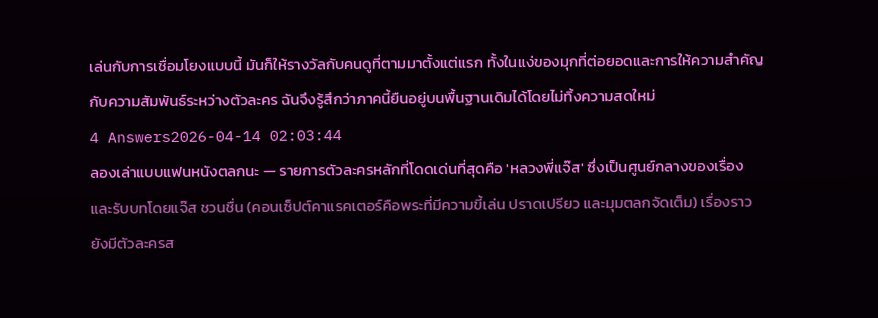เล่นกับการเชื่อมโยงแบบนี้ มันก็ให้รางวัลกับคนดูที่ตามมาตั้งแต่แรก ทั้งในแง่ของมุกที่ต่อยอดและการให้ความสำคัญกับความสัมพันธ์ระหว่างตัวละคร ฉันจึงรู้สึกว่าภาคนี้ยืนอยู่บนพื้นฐานเดิมได้โดยไม่ทิ้งความสดใหม่
4 Answers2026-04-14 02:03:44
ลองเล่าแบบแฟนหนังตลกนะ — รายการตัวละครหลักที่โดดเด่นที่สุดคือ 'หลวงพี่แจ๊ส' ซึ่งเป็นศูนย์กลางของเรื่อง และรับบทโดยแจ๊ส ชวนชื่น (คอนเซ็ปต์คาแรคเตอร์คือพระที่มีความขี้เล่น ปราดเปรียว และมุมตลกจัดเต็ม) เรื่องราวยังมีตัวละครส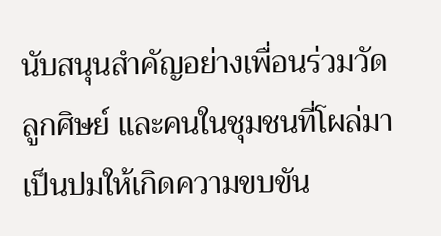นับสนุนสำคัญอย่างเพื่อนร่วมวัด ลูกศิษย์ และคนในชุมชนที่โผล่มาเป็นปมให้เกิดความขบขัน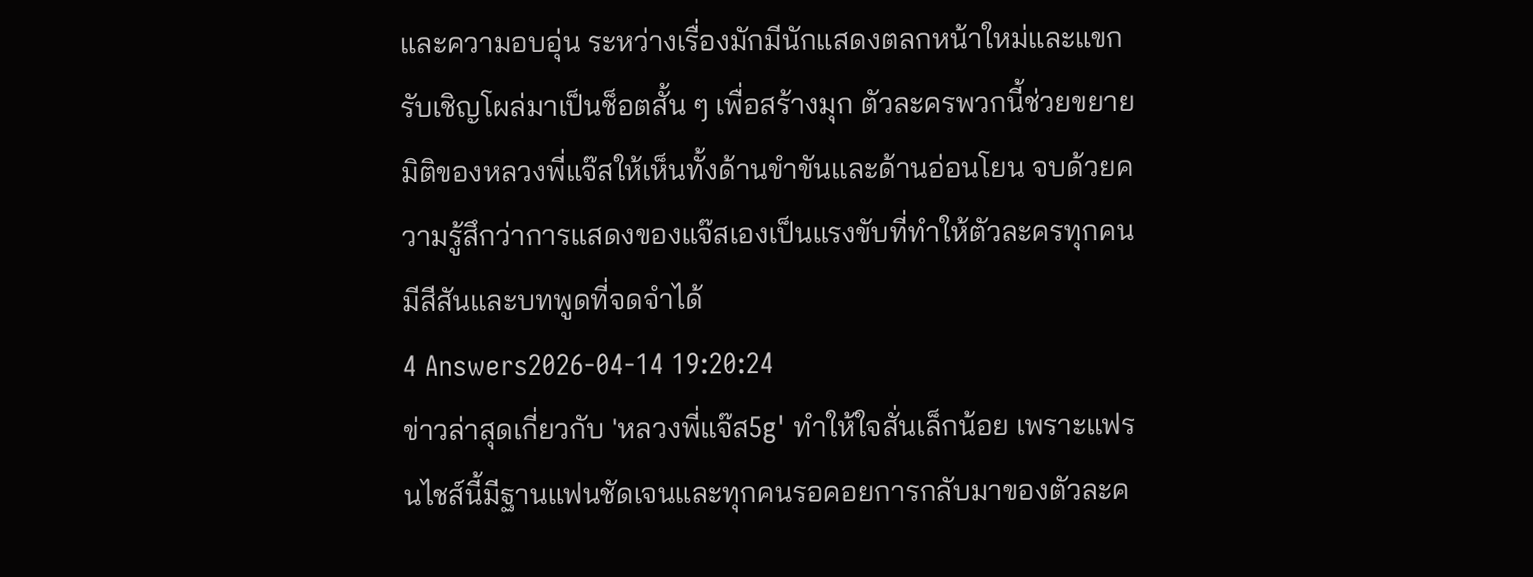และความอบอุ่น ระหว่างเรื่องมักมีนักแสดงตลกหน้าใหม่และแขกรับเชิญโผล่มาเป็นช็อตสั้น ๆ เพื่อสร้างมุก ตัวละครพวกนี้ช่วยขยายมิติของหลวงพี่แจ๊สให้เห็นทั้งด้านขำขันและด้านอ่อนโยน จบด้วยความรู้สึกว่าการแสดงของแจ๊สเองเป็นแรงขับที่ทำให้ตัวละครทุกคนมีสีสันและบทพูดที่จดจำได้
4 Answers2026-04-14 19:20:24
ข่าวล่าสุดเกี่ยวกับ 'หลวงพี่แจ๊ส5g' ทำให้ใจสั่นเล็กน้อย เพราะแฟรนไชส์นี้มีฐานแฟนชัดเจนและทุกคนรอคอยการกลับมาของตัวละค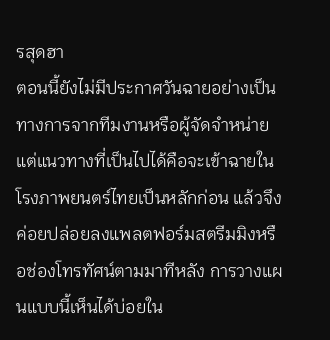รสุดฮา
ตอนนี้ยังไม่มีประกาศวันฉายอย่างเป็นทางการจากทีมงานหรือผู้จัดจำหน่าย แต่แนวทางที่เป็นไปได้คือจะเข้าฉายในโรงภาพยนตร์ไทยเป็นหลักก่อน แล้วจึงค่อยปล่อยลงแพลตฟอร์มสตรีมมิงหรือช่องโทรทัศน์ตามมาทีหลัง การวางแผนแบบนี้เห็นได้บ่อยใน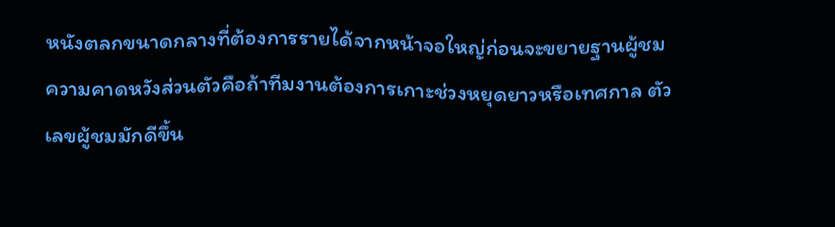หนังตลกขนาดกลางที่ต้องการรายได้จากหน้าจอใหญ่ก่อนจะขยายฐานผู้ชม
ความคาดหวังส่วนตัวคือถ้าทีมงานต้องการเกาะช่วงหยุดยาวหรือเทศกาล ตัวเลขผู้ชมมักดีขึ้น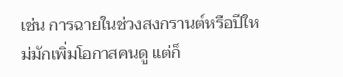เช่น การฉายในช่วงสงกรานต์หรือปีใหม่มักเพิ่มโอกาสคนดู แต่ก็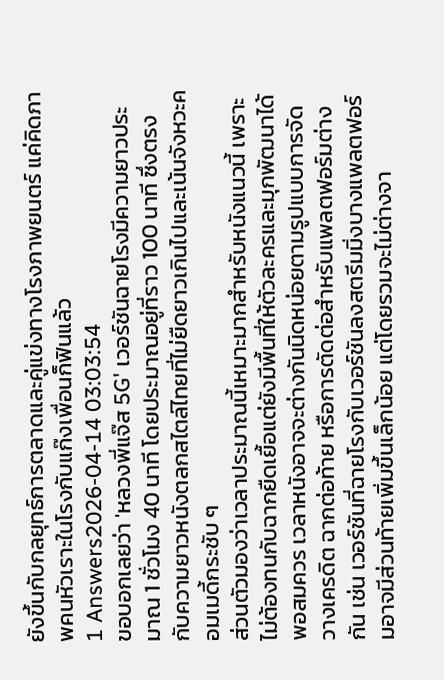ยังขึ้นกับกลยุทธ์การตลาดและคู่แข่งทางโรงภาพยนตร์ แค่คิดภาพคนหัวเราะในโรงกับแก๊งเพื่อนก็ฟินแล้ว
1 Answers2026-04-14 03:03:54
ขอบอกเลยว่า 'หลวงพี่แจ๊ส 5G' เวอร์ชันฉายโรงมีความยาวประมาณ 1 ชั่วโมง 40 นาที โดยประมาณอยู่ที่ราว 100 นาที ซึ่งตรงกับความยาวหนังตลกสไตล์ไทยที่ไม่ยืดยาวเกินไปและเน้นจังหวะคอมเมดี้กระชับ ๆ
ส่วนตัวมองว่าเวลาประมาณนี้เหมาะมากสำหรับหนังแนวนี้ เพราะไม่ต้องทนกับฉากยืดเยื้อแต่ยังมีพื้นที่ให้ตัวละครและมุกพัฒนาได้พอสมควร เวลาหนังอาจจะต่างกันนิดหน่อยตามรูปแบบการจัดวางเครดิต ฉากต่อท้าย หรือการตัดต่อสำหรับแพลตฟอร์มต่างกัน เช่น เวอร์ชันที่ฉายโรงกับเวอร์ชันลงสตรีมมิ่งบางแพลตฟอร์มอาจมีส่วนท้ายเพิ่มขึ้นเล็กน้อย แต่โดยรวมจะไม่ต่างจา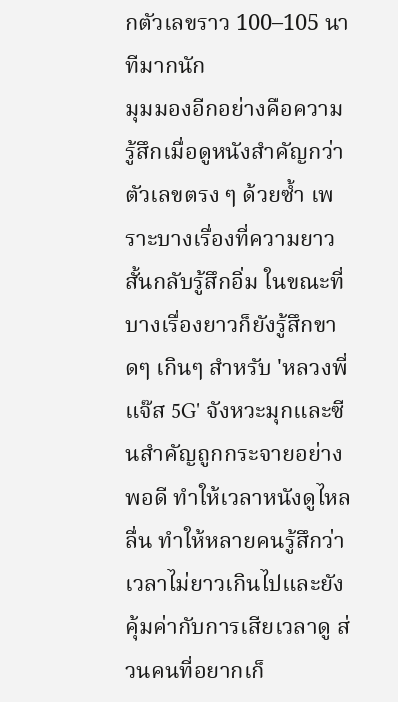กตัวเลขราว 100–105 นาทีมากนัก
มุมมองอีกอย่างคือความรู้สึกเมื่อดูหนังสำคัญกว่าตัวเลขตรง ๆ ด้วยซ้ำ เพราะบางเรื่องที่ความยาวสั้นกลับรู้สึกอิ่ม ในขณะที่บางเรื่องยาวก็ยังรู้สึกขาดๆ เกินๆ สำหรับ 'หลวงพี่แจ๊ส 5G' จังหวะมุกและซีนสำคัญถูกกระจายอย่างพอดี ทำให้เวลาหนังดูไหลลื่น ทำให้หลายคนรู้สึกว่าเวลาไม่ยาวเกินไปและยังคุ้มค่ากับการเสียเวลาดู ส่วนคนที่อยากเก็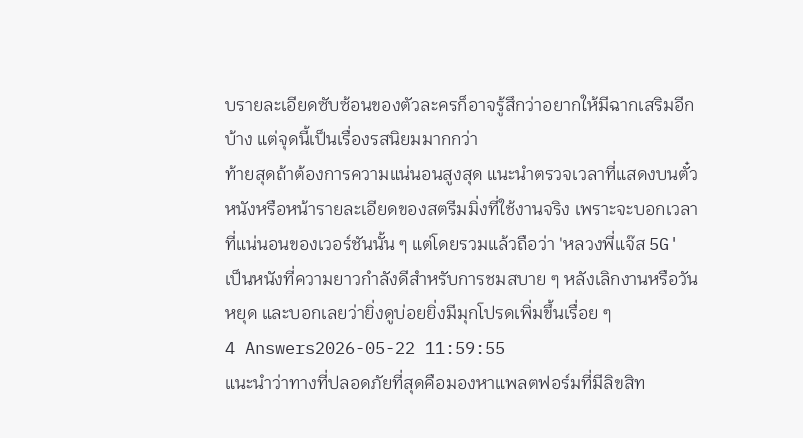บรายละเอียดซับซ้อนของตัวละครก็อาจรู้สึกว่าอยากให้มีฉากเสริมอีกบ้าง แต่จุดนี้เป็นเรื่องรสนิยมมากกว่า
ท้ายสุดถ้าต้องการความแน่นอนสูงสุด แนะนำตรวจเวลาที่แสดงบนตั๋วหนังหรือหน้ารายละเอียดของสตรีมมิ่งที่ใช้งานจริง เพราะจะบอกเวลาที่แน่นอนของเวอร์ชันนั้น ๆ แต่โดยรวมแล้วถือว่า 'หลวงพี่แจ๊ส 5G' เป็นหนังที่ความยาวกำลังดีสำหรับการชมสบาย ๆ หลังเลิกงานหรือวันหยุด และบอกเลยว่ายิ่งดูบ่อยยิ่งมีมุกโปรดเพิ่มขึ้นเรื่อย ๆ
4 Answers2026-05-22 11:59:55
แนะนำว่าทางที่ปลอดภัยที่สุดคือมองหาแพลตฟอร์มที่มีลิขสิท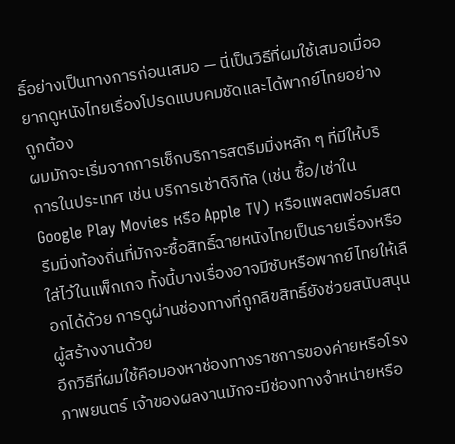ธิ์อย่างเป็นทางการก่อนเสมอ — นี่เป็นวิธีที่ผมใช้เสมอเมื่ออยากดูหนังไทยเรื่องโปรดแบบคมชัดและได้พากย์ไทยอย่างถูกต้อง
ผมมักจะเริ่มจากการเช็กบริการสตรีมมิ่งหลัก ๆ ที่มีให้บริการในประเทศ เช่น บริการเช่าดิจิทัล (เช่น ซื้อ/เช่าใน Google Play Movies หรือ Apple TV) หรือแพลตฟอร์มสตรีมมิ่งท้องถิ่นที่มักจะซื้อสิทธิ์ฉายหนังไทยเป็นรายเรื่องหรือใส่ไว้ในแพ็กเกจ ทั้งนี้บางเรื่องอาจมีซับหรือพากย์ไทยให้เลือกได้ด้วย การดูผ่านช่องทางที่ถูกลิขสิทธิ์ยังช่วยสนับสนุนผู้สร้างงานด้วย
อีกวิธีที่ผมใช้คือมองหาช่องทางราชการของค่ายหรือโรงภาพยนตร์ เจ้าของผลงานมักจะมีช่องทางจำหน่ายหรือ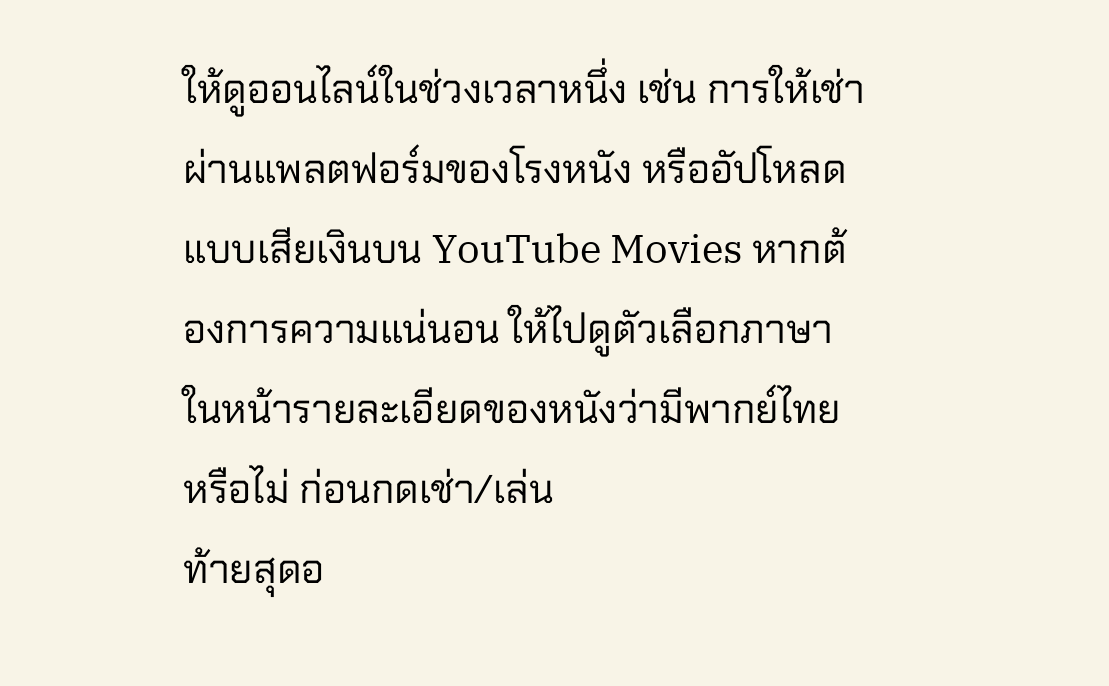ให้ดูออนไลน์ในช่วงเวลาหนึ่ง เช่น การให้เช่าผ่านแพลตฟอร์มของโรงหนัง หรืออัปโหลดแบบเสียเงินบน YouTube Movies หากต้องการความแน่นอน ให้ไปดูตัวเลือกภาษาในหน้ารายละเอียดของหนังว่ามีพากย์ไทยหรือไม่ ก่อนกดเช่า/เล่น
ท้ายสุดอ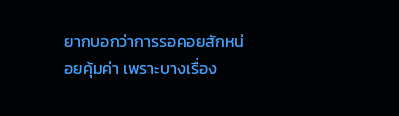ยากบอกว่าการรอคอยสักหน่อยคุ้มค่า เพราะบางเรื่อง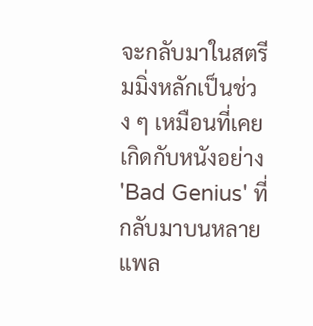จะกลับมาในสตรีมมิ่งหลักเป็นช่วง ๆ เหมือนที่เคยเกิดกับหนังอย่าง 'Bad Genius' ที่กลับมาบนหลายแพล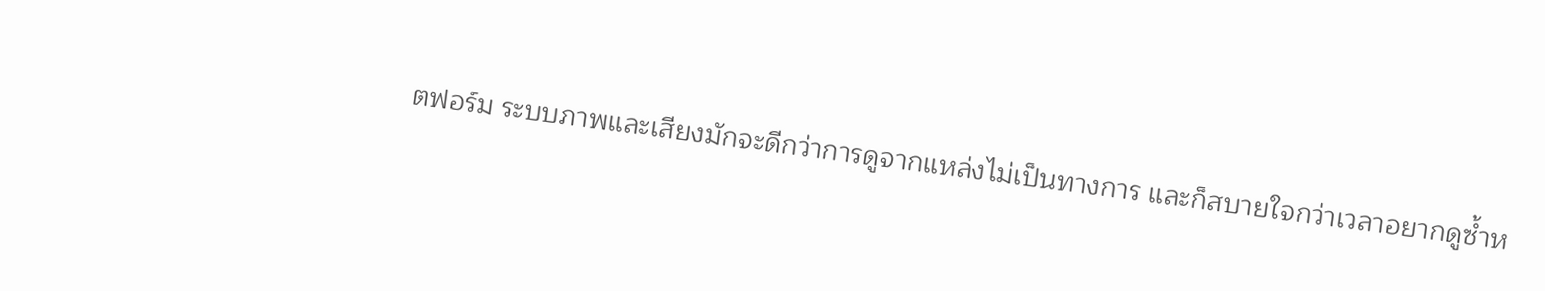ตฟอร์ม ระบบภาพและเสียงมักจะดีกว่าการดูจากแหล่งไม่เป็นทางการ และก็สบายใจกว่าเวลาอยากดูซ้ำห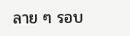ลาย ๆ รอบ